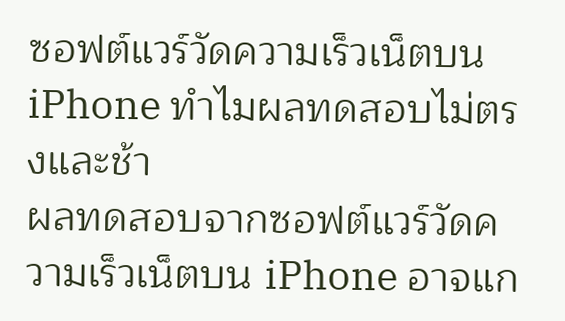ซอฟต์แวร์วัดความเร็วเน็ตบน iPhone ทำไมผลทดสอบไม่ตรงและช้า
ผลทดสอบจากซอฟต์แวร์วัดความเร็วเน็ตบน iPhone อาจแก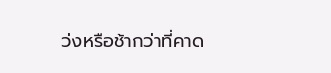ว่งหรือช้ากว่าที่คาด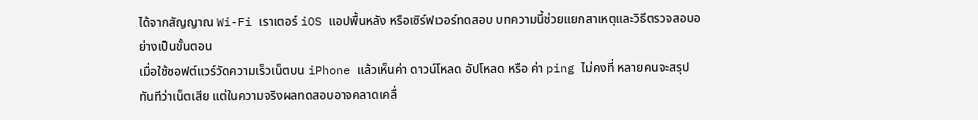ได้จากสัญญาณ Wi-Fi เราเตอร์ iOS แอปพื้นหลัง หรือเซิร์ฟเวอร์ทดสอบ บทความนี้ช่วยแยกสาเหตุและวิธีตรวจสอบอย่างเป็นขั้นตอน
เมื่อใช้ซอฟต์แวร์วัดความเร็วเน็ตบน iPhone แล้วเห็นค่า ดาวน์โหลด อัปโหลด หรือ ค่า ping ไม่คงที่ หลายคนจะสรุปทันทีว่าเน็ตเสีย แต่ในความจริงผลทดสอบอาจคลาดเคลื่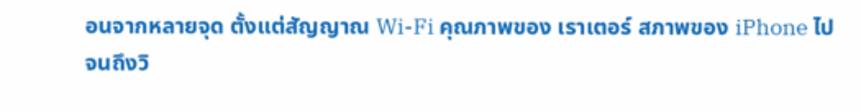อนจากหลายจุด ตั้งแต่สัญญาณ Wi-Fi คุณภาพของ เราเตอร์ สภาพของ iPhone ไปจนถึงวิ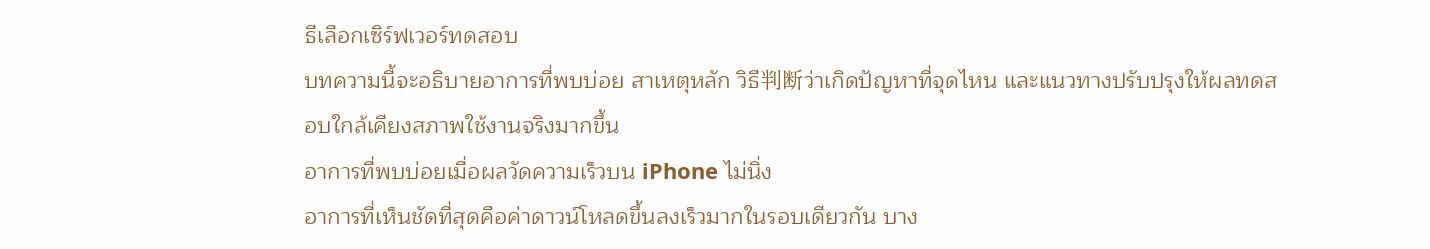ธีเลือกเซิร์ฟเวอร์ทดสอบ
บทความนี้จะอธิบายอาการที่พบบ่อย สาเหตุหลัก วิธี判断ว่าเกิดปัญหาที่จุดไหน และแนวทางปรับปรุงให้ผลทดสอบใกล้เคียงสภาพใช้งานจริงมากขึ้น
อาการที่พบบ่อยเมื่อผลวัดความเร็วบน iPhone ไม่นิ่ง
อาการที่เห็นชัดที่สุดคือค่าดาวน์โหลดขึ้นลงเร็วมากในรอบเดียวกัน บาง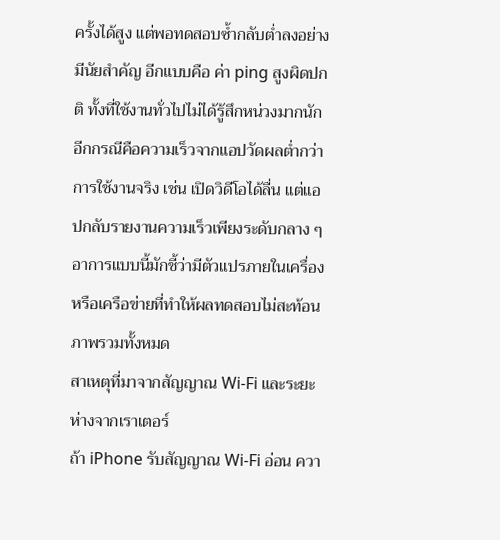ครั้งได้สูง แต่พอทดสอบซ้ำกลับต่ำลงอย่างมีนัยสำคัญ อีกแบบคือ ค่า ping สูงผิดปกติ ทั้งที่ใช้งานทั่วไปไม่ได้รู้สึกหน่วงมากนัก
อีกกรณีคือความเร็วจากแอปวัดผลต่ำกว่าการใช้งานจริง เช่น เปิดวิดีโอได้ลื่น แต่แอปกลับรายงานความเร็วเพียงระดับกลาง ๆ อาการแบบนี้มักชี้ว่ามีตัวแปรภายในเครื่องหรือเครือข่ายที่ทำให้ผลทดสอบไม่สะท้อนภาพรวมทั้งหมด
สาเหตุที่มาจากสัญญาณ Wi-Fi และระยะห่างจากเราเตอร์
ถ้า iPhone รับสัญญาณ Wi-Fi อ่อน ควา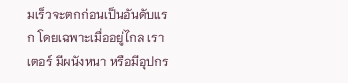มเร็วจะตกก่อนเป็นอันดับแรก โดยเฉพาะเมื่ออยู่ไกล เราเตอร์ มีผนังหนา หรือมีอุปกร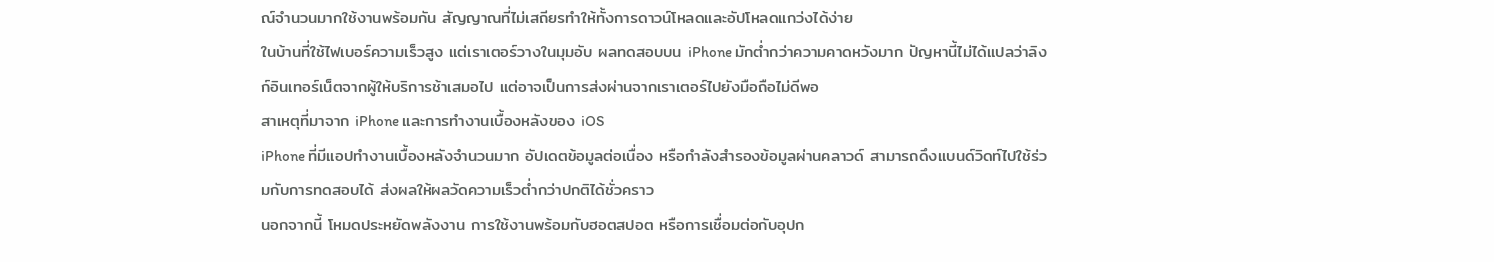ณ์จำนวนมากใช้งานพร้อมกัน สัญญาณที่ไม่เสถียรทำให้ทั้งการดาวน์โหลดและอัปโหลดแกว่งได้ง่าย
ในบ้านที่ใช้ไฟเบอร์ความเร็วสูง แต่เราเตอร์วางในมุมอับ ผลทดสอบบน iPhone มักต่ำกว่าความคาดหวังมาก ปัญหานี้ไม่ได้แปลว่าลิงก์อินเทอร์เน็ตจากผู้ให้บริการช้าเสมอไป แต่อาจเป็นการส่งผ่านจากเราเตอร์ไปยังมือถือไม่ดีพอ
สาเหตุที่มาจาก iPhone และการทำงานเบื้องหลังของ iOS
iPhone ที่มีแอปทำงานเบื้องหลังจำนวนมาก อัปเดตข้อมูลต่อเนื่อง หรือกำลังสำรองข้อมูลผ่านคลาวด์ สามารถดึงแบนด์วิดท์ไปใช้ร่วมกับการทดสอบได้ ส่งผลให้ผลวัดความเร็วต่ำกว่าปกติได้ชั่วคราว
นอกจากนี้ โหมดประหยัดพลังงาน การใช้งานพร้อมกับฮอตสปอต หรือการเชื่อมต่อกับอุปก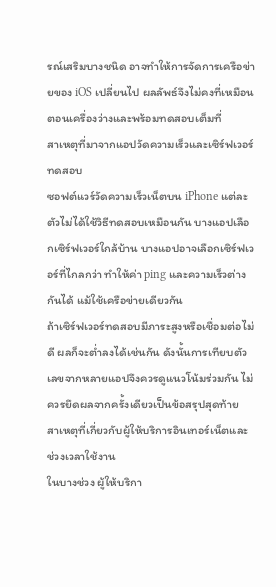รณ์เสริมบางชนิด อาจทำให้การจัดการเครือข่ายของ iOS เปลี่ยนไป ผลลัพธ์จึงไม่คงที่เหมือนตอนเครื่องว่างและพร้อมทดสอบเต็มที่
สาเหตุที่มาจากแอปวัดความเร็วและเซิร์ฟเวอร์ทดสอบ
ซอฟต์แวร์วัดความเร็วเน็ตบน iPhone แต่ละตัวไม่ได้ใช้วิธีทดสอบเหมือนกัน บางแอปเลือกเซิร์ฟเวอร์ใกล้บ้าน บางแอปอาจเลือกเซิร์ฟเวอร์ที่ไกลกว่า ทำให้ค่า ping และความเร็วต่างกันได้ แม้ใช้เครือข่ายเดียวกัน
ถ้าเซิร์ฟเวอร์ทดสอบมีภาระสูงหรือเชื่อมต่อไม่ดี ผลก็จะต่ำลงได้เช่นกัน ดังนั้นการเทียบตัวเลขจากหลายแอปจึงควรดูแนวโน้มร่วมกัน ไม่ควรยึดผลจากครั้งเดียวเป็นข้อสรุปสุดท้าย
สาเหตุที่เกี่ยวกับผู้ให้บริการอินเทอร์เน็ตและช่วงเวลาใช้งาน
ในบางช่วง ผู้ให้บริกา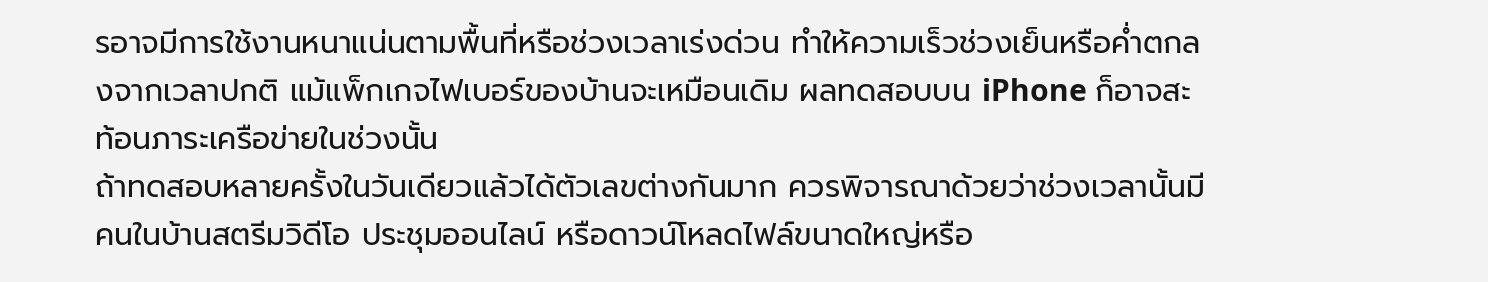รอาจมีการใช้งานหนาแน่นตามพื้นที่หรือช่วงเวลาเร่งด่วน ทำให้ความเร็วช่วงเย็นหรือค่ำตกลงจากเวลาปกติ แม้แพ็กเกจไฟเบอร์ของบ้านจะเหมือนเดิม ผลทดสอบบน iPhone ก็อาจสะท้อนภาระเครือข่ายในช่วงนั้น
ถ้าทดสอบหลายครั้งในวันเดียวแล้วได้ตัวเลขต่างกันมาก ควรพิจารณาด้วยว่าช่วงเวลานั้นมีคนในบ้านสตรีมวิดีโอ ประชุมออนไลน์ หรือดาวน์โหลดไฟล์ขนาดใหญ่หรือ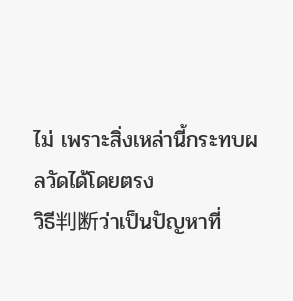ไม่ เพราะสิ่งเหล่านี้กระทบผลวัดได้โดยตรง
วิธี判断ว่าเป็นปัญหาที่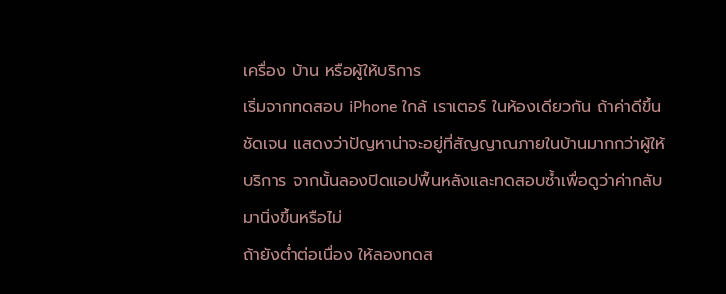เครื่อง บ้าน หรือผู้ให้บริการ
เริ่มจากทดสอบ iPhone ใกล้ เราเตอร์ ในห้องเดียวกัน ถ้าค่าดีขึ้นชัดเจน แสดงว่าปัญหาน่าจะอยู่ที่สัญญาณภายในบ้านมากกว่าผู้ให้บริการ จากนั้นลองปิดแอปพื้นหลังและทดสอบซ้ำเพื่อดูว่าค่ากลับมานิ่งขึ้นหรือไม่
ถ้ายังต่ำต่อเนื่อง ให้ลองทดส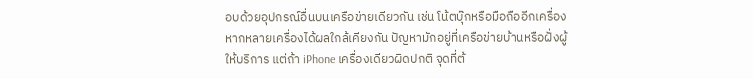อบด้วยอุปกรณ์อื่นบนเครือข่ายเดียวกัน เช่น โน้ตบุ๊กหรือมือถืออีกเครื่อง หากหลายเครื่องได้ผลใกล้เคียงกัน ปัญหามักอยู่ที่เครือข่ายบ้านหรือฝั่งผู้ให้บริการ แต่ถ้า iPhone เครื่องเดียวผิดปกติ จุดที่ต้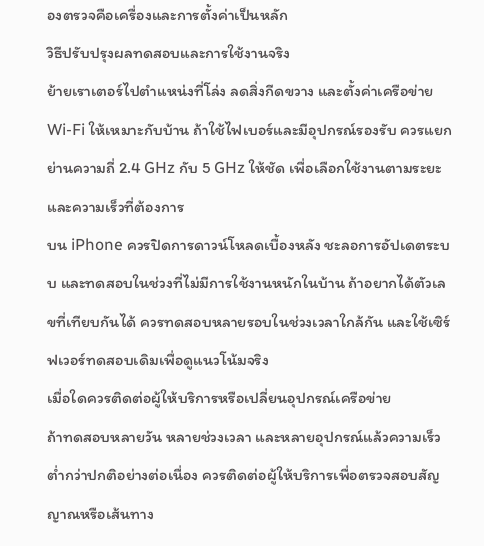องตรวจคือเครื่องและการตั้งค่าเป็นหลัก
วิธีปรับปรุงผลทดสอบและการใช้งานจริง
ย้ายเราเตอร์ไปตำแหน่งที่โล่ง ลดสิ่งกีดขวาง และตั้งค่าเครือข่าย Wi-Fi ให้เหมาะกับบ้าน ถ้าใช้ไฟเบอร์และมีอุปกรณ์รองรับ ควรแยกย่านความถี่ 2.4 GHz กับ 5 GHz ให้ชัด เพื่อเลือกใช้งานตามระยะและความเร็วที่ต้องการ
บน iPhone ควรปิดการดาวน์โหลดเบื้องหลัง ชะลอการอัปเดตระบบ และทดสอบในช่วงที่ไม่มีการใช้งานหนักในบ้าน ถ้าอยากได้ตัวเลขที่เทียบกันได้ ควรทดสอบหลายรอบในช่วงเวลาใกล้กัน และใช้เซิร์ฟเวอร์ทดสอบเดิมเพื่อดูแนวโน้มจริง
เมื่อใดควรติดต่อผู้ให้บริการหรือเปลี่ยนอุปกรณ์เครือข่าย
ถ้าทดสอบหลายวัน หลายช่วงเวลา และหลายอุปกรณ์แล้วความเร็วต่ำกว่าปกติอย่างต่อเนื่อง ควรติดต่อผู้ให้บริการเพื่อตรวจสอบสัญญาณหรือเส้นทาง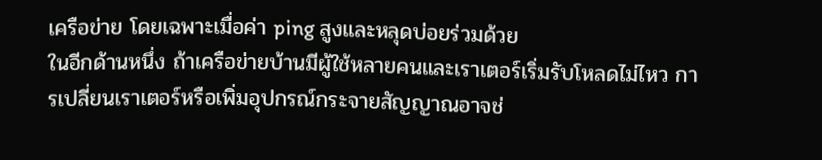เครือข่าย โดยเฉพาะเมื่อค่า ping สูงและหลุดบ่อยร่วมด้วย
ในอีกด้านหนึ่ง ถ้าเครือข่ายบ้านมีผู้ใช้หลายคนและเราเตอร์เริ่มรับโหลดไม่ไหว การเปลี่ยนเราเตอร์หรือเพิ่มอุปกรณ์กระจายสัญญาณอาจช่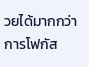วยได้มากกว่าการโฟกัส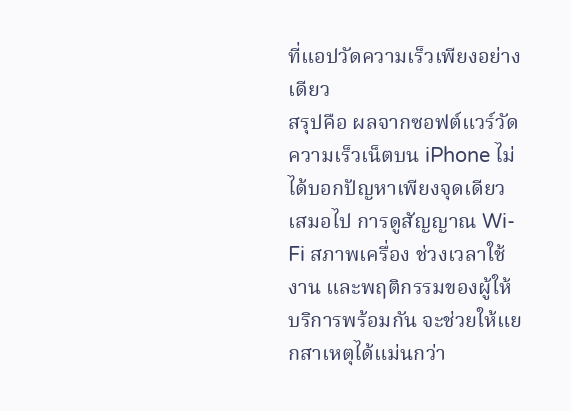ที่แอปวัดความเร็วเพียงอย่างเดียว
สรุปคือ ผลจากซอฟต์แวร์วัดความเร็วเน็ตบน iPhone ไม่ได้บอกปัญหาเพียงจุดเดียวเสมอไป การดูสัญญาณ Wi-Fi สภาพเครื่อง ช่วงเวลาใช้งาน และพฤติกรรมของผู้ให้บริการพร้อมกัน จะช่วยให้แยกสาเหตุได้แม่นกว่า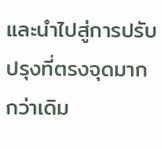และนำไปสู่การปรับปรุงที่ตรงจุดมากกว่าเดิม